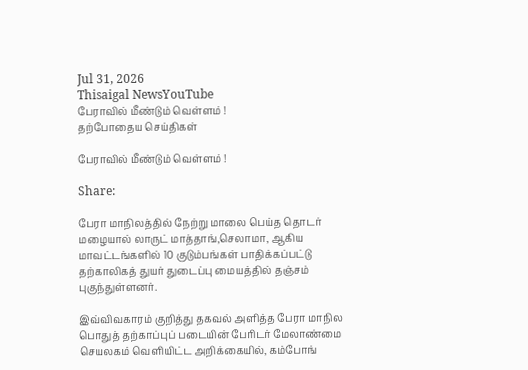Jul 31, 2026
Thisaigal NewsYouTube
பேராவில் மீண்டும் வெள்ளம் !
தற்போதைய செய்திகள்

பேராவில் மீண்டும் வெள்ளம் !

Share:

பேரா மாநிலத்தில் நேற்று மாலை பெய்த தொடர் மழையால் லாருட் மாத்தாங்,செலாமா, ஆகிய மாவட்டங்களில் 10 குடும்பங்கள் பாதிக்கப்பட்டு தற்காலிகத் துயர் துடைப்பு மையத்தில் தஞ்சம் புகுந்துள்ளனர்.

இவ்விவகாரம் குறித்து தகவல் அளித்த பேரா மாநில பொதுத் தற்காப்புப் படையின் பேரிடர் மேலாண்மை செயலகம் வெளியிட்ட அறிக்கையில், கம்போங்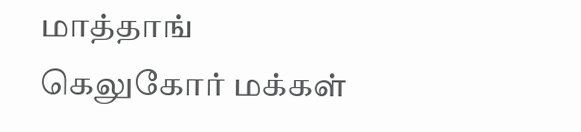மாத்தாங் கெலுகோர் மக்கள்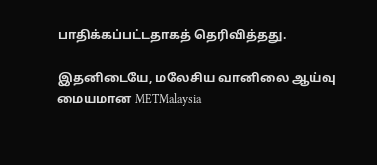பாதிக்கப்பட்டதாகத் தெரிவித்தது.

இதனிடையே, மலேசிய வானிலை ஆய்வு மையமான METMalaysia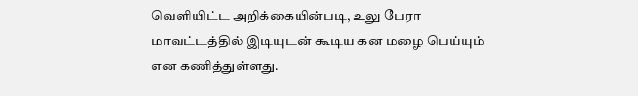வெளியிட்ட அறிக்கையின்படி, உலு பேரா மாவட்டத்தில் இடியுடன் கூடிய கன மழை பெய்யும் என கணித்துள்ளது.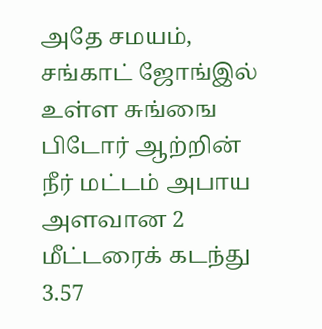அதே சமயம், சங்காட் ஜோங்இல் உள்ள சுங்ஙை பிடோர் ஆற்றின் நீர் மட்டம் அபாய அளவான 2 மீட்டரைக் கடந்து 3.57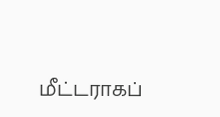மீட்டராகப்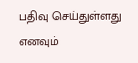பதிவு செய்துள்ளது எனவும்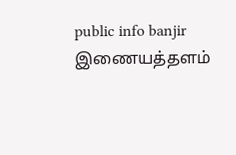public info banjir இணையத்தளம்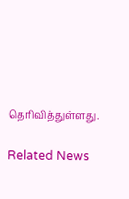தெரிவித்துள்ளது.

Related News